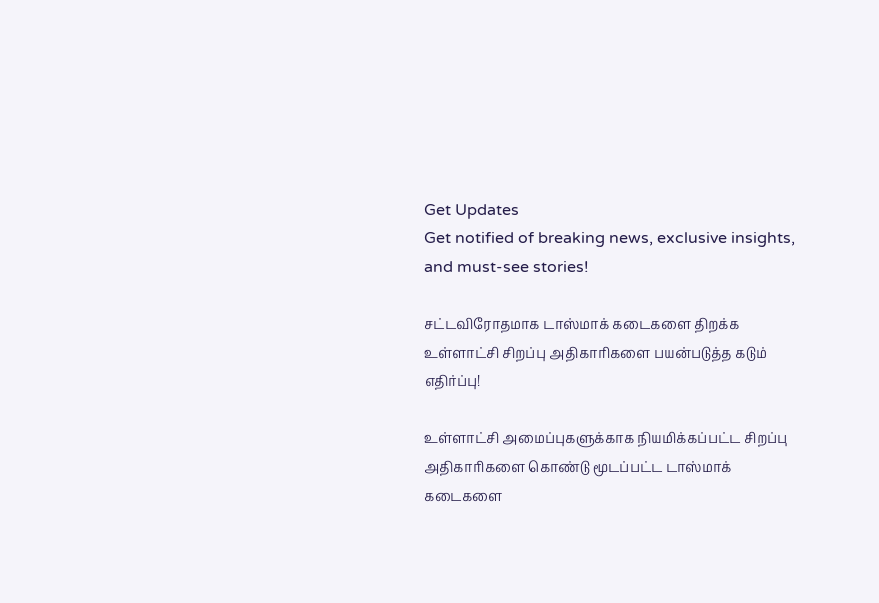Get Updates
Get notified of breaking news, exclusive insights, and must-see stories!

சட்டவிரோதமாக டாஸ்மாக் கடைகளை திறக்க உள்ளாட்சி சிறப்பு அதிகாரிகளை பயன்படுத்த கடும் எதிர்ப்பு!

உள்ளாட்சி அமைப்புகளுக்காக நியமிக்கப்பட்ட சிறப்பு அதிகாரிகளை கொண்டு மூடப்பட்ட டாஸ்மாக் கடைகளை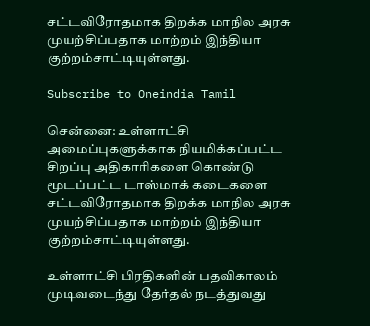சட்டவிரோதமாக திறக்க மாநில அரசு முயற்சிப்பதாக மாற்றம் இந்தியா குற்றம்சாட்டியுள்ளது.

Subscribe to Oneindia Tamil

சென்னை: உள்ளாட்சி அமைப்புகளுக்காக நியமிக்கப்பட்ட சிறப்பு அதிகாரிகளை கொண்டு மூடப்பட்ட டாஸ்மாக் கடைகளை சட்டவிரோதமாக திறக்க மாநில அரசு முயற்சிப்பதாக மாற்றம் இந்தியா குற்றம்சாட்டியுள்ளது.

உள்ளாட்சி பிரதிகளின் பதவிகாலம் முடிவடைந்து தேர்தல் நடத்துவது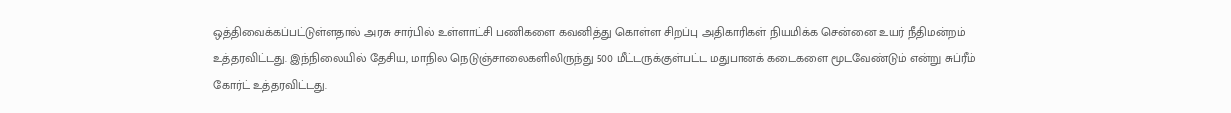ஒத்திவைக்கப்பட்டுள்ளதால் அரசு சார்பில் உள்ளாட்சி பணிகளை கவனித்து கொள்ள சிறப்பு அதிகாரிகள் நியமிக்க சென்னை உயர் நீதிமன்றம் உத்தரவிட்டது. இந்நிலையில் தேசிய, மாநில நெடுஞ்சாலைகளிலிருந்து 500 மீட்டருக்குள்பட்ட மதுபானக் கடைகளை மூடவேண்டும் என்று சுப்ரீம் கோர்ட் உத்தரவிட்டது.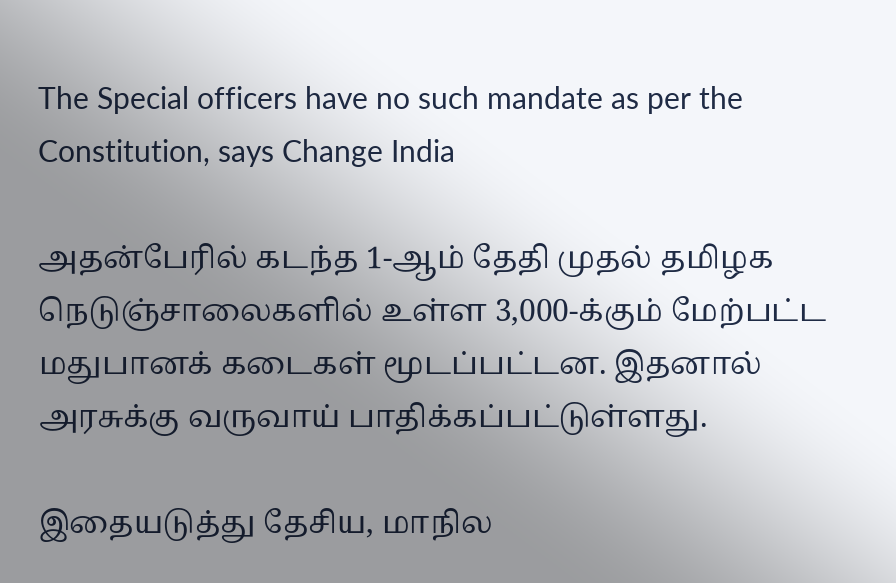The Special officers have no such mandate as per the Constitution, says Change India

அதன்பேரில் கடந்த 1-ஆம் தேதி முதல் தமிழக நெடுஞ்சாலைகளில் உள்ள 3,000-க்கும் மேற்பட்ட மதுபானக் கடைகள் மூடப்பட்டன. இதனால் அரசுக்கு வருவாய் பாதிக்கப்பட்டுள்ளது.

இதையடுத்து தேசிய, மாநில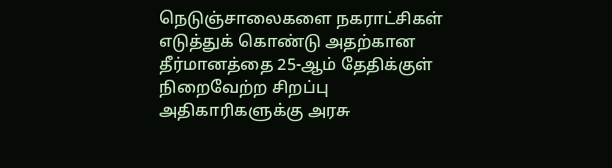நெடுஞ்சாலைகளை நகராட்சிகள் எடுத்துக் கொண்டு அதற்கான தீர்மானத்தை 25-ஆம் தேதிக்குள் நிறைவேற்ற சிறப்பு அதிகாரிகளுக்கு அரசு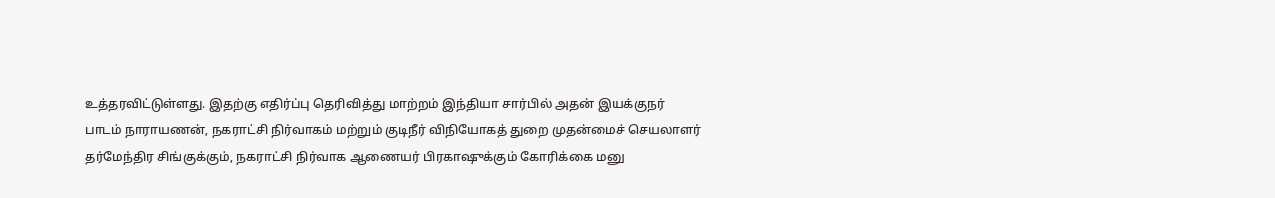உத்தரவிட்டுள்ளது. இதற்கு எதிர்ப்பு தெரிவித்து மாற்றம் இந்தியா சார்பில் அதன் இயக்குநர் பாடம் நாராயணன், நகராட்சி நிர்வாகம் மற்றும் குடிநீர் விநியோகத் துறை முதன்மைச் செயலாளர் தர்மேந்திர சிங்குக்கும், நகராட்சி நிர்வாக ஆணையர் பிரகாஷுக்கும் கோரிக்கை மனு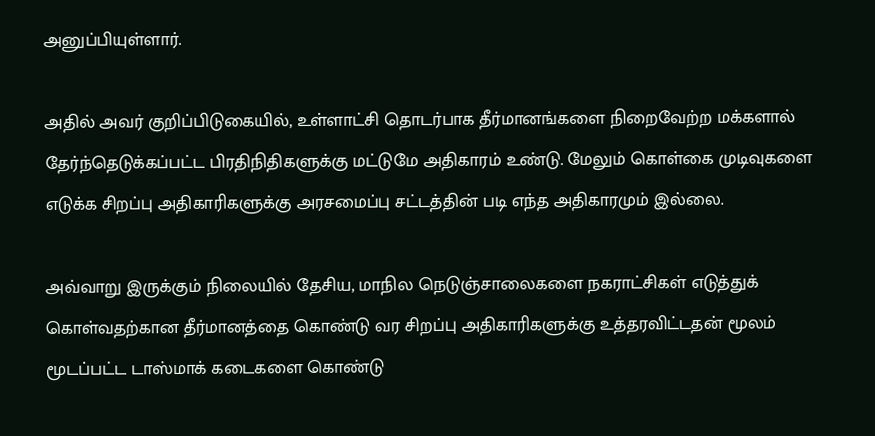அனுப்பியுள்ளார்.

அதில் அவர் குறிப்பிடுகையில், உள்ளாட்சி தொடர்பாக தீர்மானங்களை நிறைவேற்ற மக்களால் தேர்ந்தெடுக்கப்பட்ட பிரதிநிதிகளுக்கு மட்டுமே அதிகாரம் உண்டு. மேலும் கொள்கை முடிவுகளை எடுக்க சிறப்பு அதிகாரிகளுக்கு அரசமைப்பு சட்டத்தின் படி எந்த அதிகாரமும் இல்லை.

அவ்வாறு இருக்கும் நிலையில் தேசிய, மாநில நெடுஞ்சாலைகளை நகராட்சிகள் எடுத்துக் கொள்வதற்கான தீர்மானத்தை கொண்டு வர சிறப்பு அதிகாரிகளுக்கு உத்தரவிட்டதன் மூலம் மூடப்பட்ட டாஸ்மாக் கடைகளை கொண்டு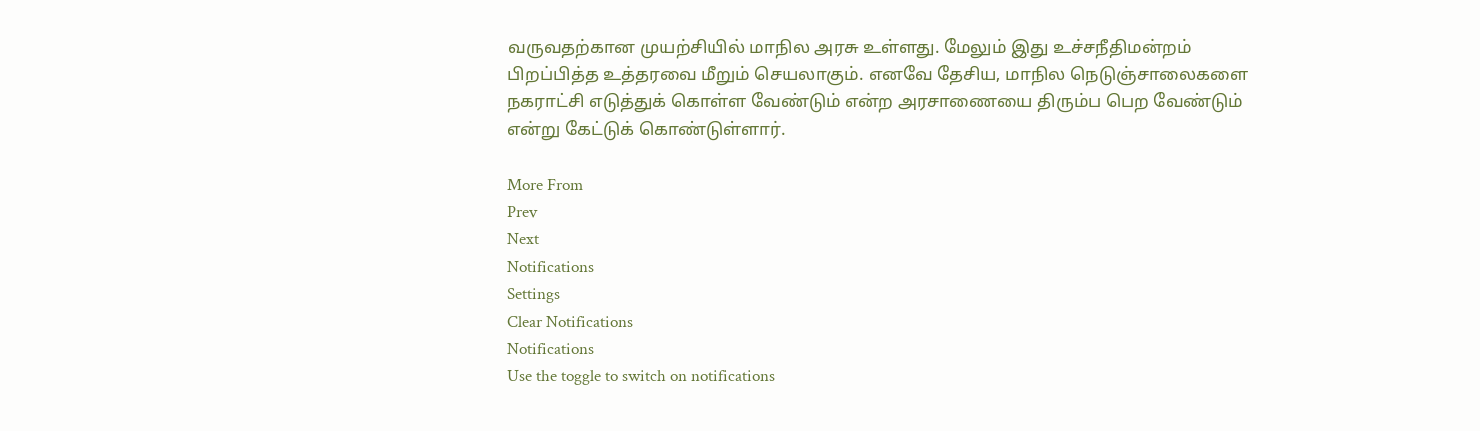வருவதற்கான முயற்சியில் மாநில அரசு உள்ளது. மேலும் இது உச்சநீதிமன்றம் பிறப்பித்த உத்தரவை மீறும் செயலாகும். எனவே தேசிய, மாநில நெடுஞ்சாலைகளை நகராட்சி எடுத்துக் கொள்ள வேண்டும் என்ற அரசாணையை திரும்ப பெற வேண்டும் என்று கேட்டுக் கொண்டுள்ளார்.

More From
Prev
Next
Notifications
Settings
Clear Notifications
Notifications
Use the toggle to switch on notifications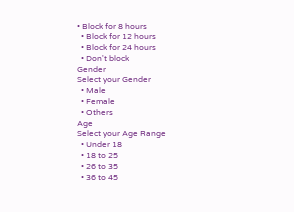• Block for 8 hours
  • Block for 12 hours
  • Block for 24 hours
  • Don't block
Gender
Select your Gender
  • Male
  • Female
  • Others
Age
Select your Age Range
  • Under 18
  • 18 to 25
  • 26 to 35
  • 36 to 45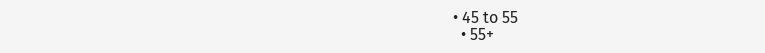• 45 to 55
  • 55+